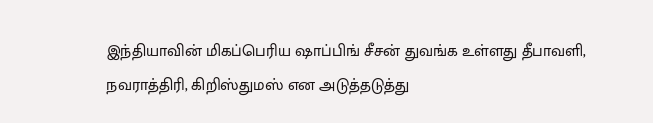இந்தியாவின் மிகப்பெரிய ஷாப்பிங் சீசன் துவங்க உள்ளது தீபாவளி, நவராத்திரி, கிறிஸ்துமஸ் என அடுத்தடுத்து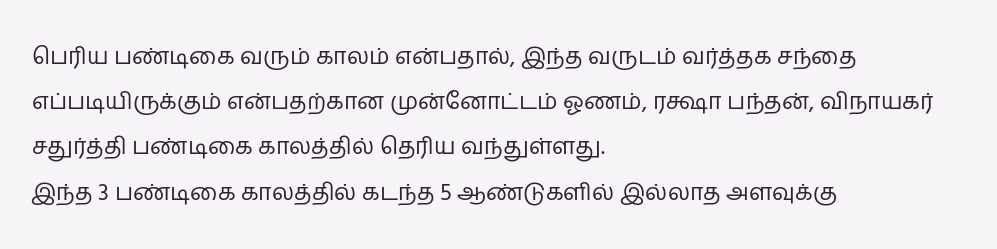பெரிய பண்டிகை வரும் காலம் என்பதால், இந்த வருடம் வர்த்தக சந்தை எப்படியிருக்கும் என்பதற்கான முன்னோட்டம் ஓணம், ரக்ஷா பந்தன், விநாயகர் சதுர்த்தி பண்டிகை காலத்தில் தெரிய வந்துள்ளது.
இந்த 3 பண்டிகை காலத்தில் கடந்த 5 ஆண்டுகளில் இல்லாத அளவுக்கு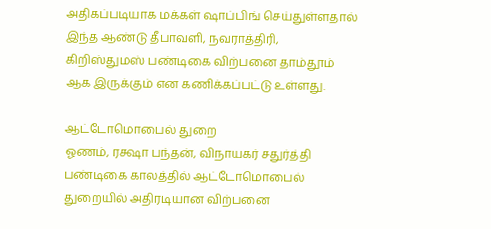அதிகப்படியாக மக்கள் ஷாப்பிங் செய்துள்ளதால் இந்த ஆண்டு தீபாவளி, நவராத்திரி, கிறிஸ்துமஸ் பண்டிகை விற்பனை தாம்தூம் ஆக இருக்கும் என கணிக்கப்பட்டு உள்ளது.

ஆட்டோமொபைல் துறை
ஓணம், ரக்ஷா பந்தன், விநாயகர் சதுர்த்தி பண்டிகை காலத்தில் ஆட்டோமொபைல் துறையில் அதிரடியான விற்பனை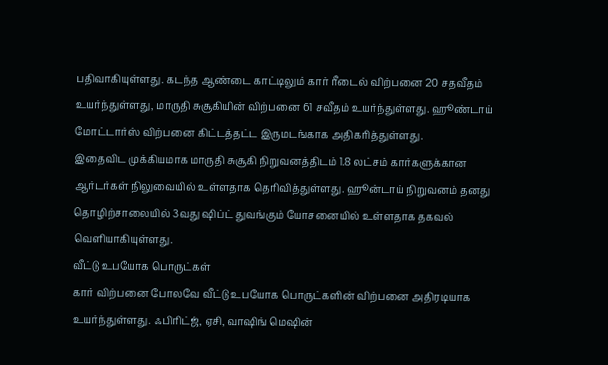பதிவாகியுள்ளது. கடந்த ஆண்டை காட்டிலும் கார் ரீடைல் விற்பனை 20 சதவீதம் உயர்ந்துள்ளது, மாருதி சுசூகியின் விற்பனை 61 சவீதம் உயர்ந்துள்ளது. ஹூண்டாய் மோட்டார்ஸ் விற்பனை கிட்டத்தட்ட இருமடங்காக அதிகரித்துள்ளது.
இதைவிட முக்கியமாக மாருதி சுசூகி நிறுவனத்திடம் 1.8 லட்சம் கார்களுக்கான ஆர்டர்கள் நிலுவையில் உள்ளதாக தெரிவித்துள்ளது. ஹூன்டாய் நிறுவனம் தனது தொழிற்சாலையில் 3வது ஷிப்ட் துவங்கும் யோசனையில் உள்ளதாக தகவல் வெளியாகியுள்ளது.
வீட்டு உபயோக பொருட்கள்
கார் விற்பனை போலவே வீட்டு உபயோக பொருட்களின் விற்பனை அதிரடியாக உயர்ந்துள்ளது. ஃபிரிட்ஜ், ஏசி, வாஷிங் மெஷின்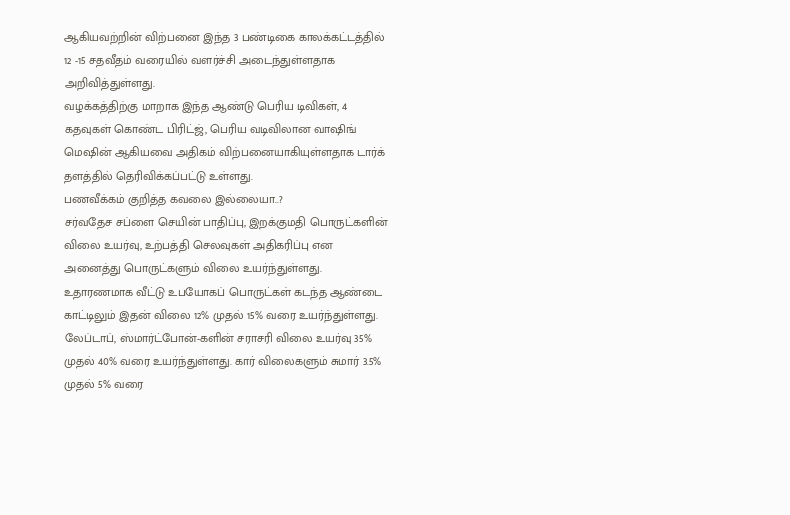ஆகியவற்றின் விற்பனை இந்த 3 பண்டிகை காலக்கட்டத்தில் 12 -15 சதவீதம் வரையில் வளர்ச்சி அடைந்துள்ளதாக அறிவித்துள்ளது.
வழக்கத்திற்கு மாறாக இந்த ஆண்டு பெரிய டிவிகள், 4 கதவுகள் கொண்ட பிரிட்ஜ், பெரிய வடிவிலான வாஷிங் மெஷின் ஆகியவை அதிகம் விற்பனையாகியுள்ளதாக டார்க் தளத்தில் தெரிவிக்கப்பட்டு உள்ளது.
பணவீக்கம் குறித்த கவலை இல்லையா..?
சர்வதேச சப்ளை செயின் பாதிப்பு, இறக்குமதி பொருட்களின் விலை உயர்வு, உற்பத்தி செலவுகள் அதிகரிப்பு என அனைத்து பொருட்களும் விலை உயர்ந்துள்ளது. உதாரணமாக வீட்டு உபயோகப் பொருட்கள் கடந்த ஆண்டை காட்டிலும் இதன் விலை 12% முதல் 15% வரை உயர்ந்துள்ளது.
லேப்டாப், ஸ்மார்ட்போன்-களின் சராசரி விலை உயர்வு 35% முதல் 40% வரை உயர்ந்துள்ளது. கார் விலைகளும் சுமார் 3.5% முதல் 5% வரை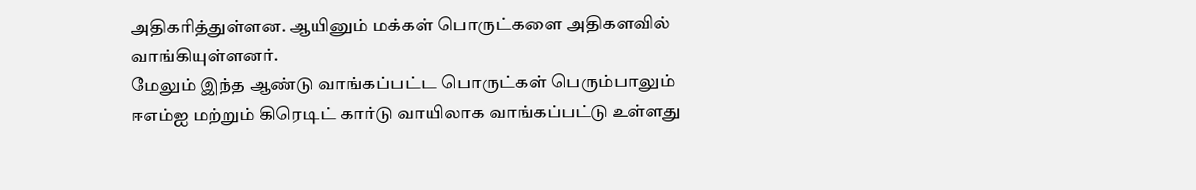அதிகரித்துள்ளன. ஆயினும் மக்கள் பொருட்களை அதிகளவில் வாங்கியுள்ளனர்.
மேலும் இந்த ஆண்டு வாங்கப்பட்ட பொருட்கள் பெரும்பாலும் ஈஎம்ஐ மற்றும் கிரெடிட் கார்டு வாயிலாக வாங்கப்பட்டு உள்ளது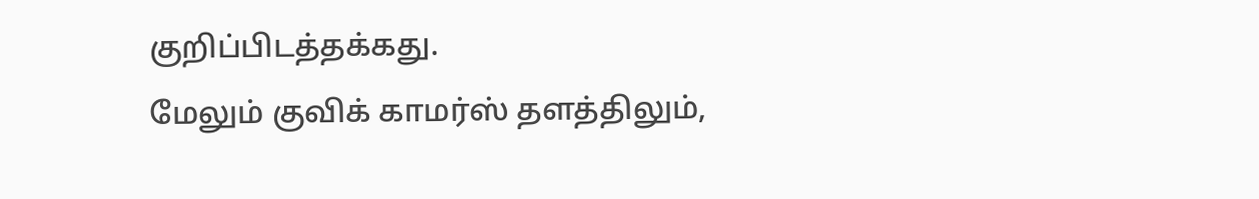குறிப்பிடத்தக்கது.
மேலும் குவிக் காமர்ஸ் தளத்திலும்,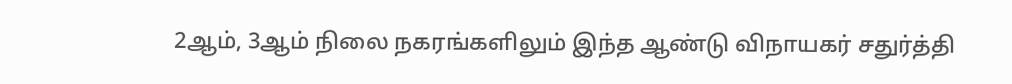2ஆம், 3ஆம் நிலை நகரங்களிலும் இந்த ஆண்டு விநாயகர் சதுர்த்தி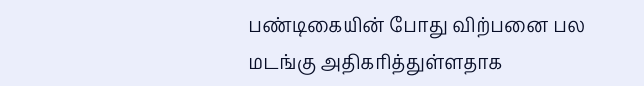பண்டிகையின் போது விற்பனை பல மடங்கு அதிகரித்துள்ளதாக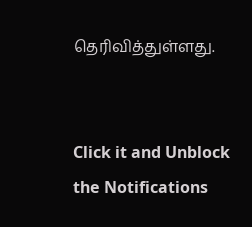தெரிவித்துள்ளது.


Click it and Unblock the Notifications